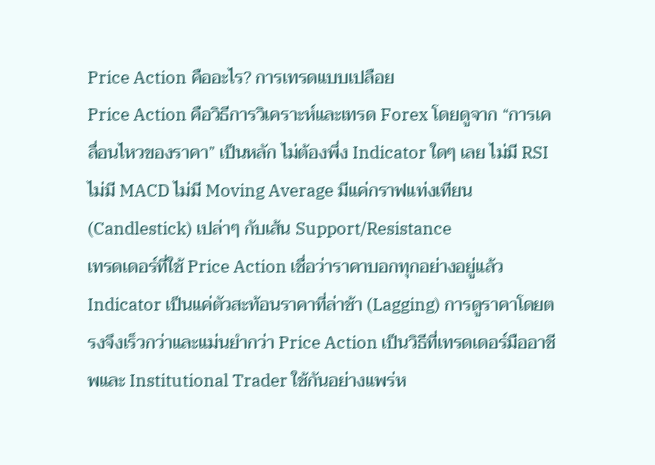Price Action คืออะไร? การเทรดแบบเปลือย
Price Action คือวิธีการวิเคราะห์และเทรด Forex โดยดูจาก “การเคลื่อนไหวของราคา” เป็นหลัก ไม่ต้องพึ่ง Indicator ใดๆ เลย ไม่มี RSI ไม่มี MACD ไม่มี Moving Average มีแค่กราฟแท่งเทียน (Candlestick) เปล่าๆ กับเส้น Support/Resistance
เทรดเดอร์ที่ใช้ Price Action เชื่อว่าราคาบอกทุกอย่างอยู่แล้ว Indicator เป็นแค่ตัวสะท้อนราคาที่ล่าช้า (Lagging) การดูราคาโดยตรงจึงเร็วกว่าและแม่นยำกว่า Price Action เป็นวิธีที่เทรดเดอร์มืออาชีพและ Institutional Trader ใช้กันอย่างแพร่ห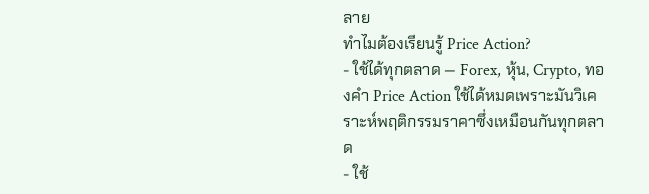ลาย
ทำไมต้องเรียนรู้ Price Action?
- ใช้ได้ทุกตลาด — Forex, หุ้น, Crypto, ทองคำ Price Action ใช้ได้หมดเพราะมันวิเคราะห์พฤติกรรมราคาซึ่งเหมือนกันทุกตลาด
- ใช้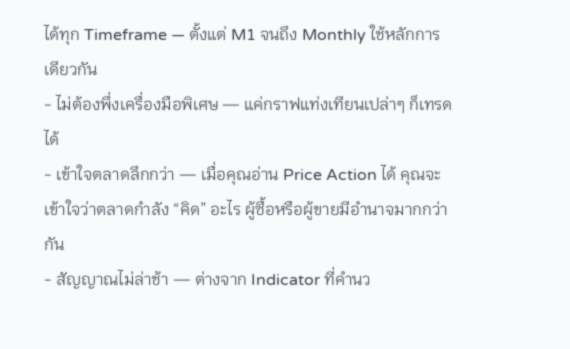ได้ทุก Timeframe — ตั้งแต่ M1 จนถึง Monthly ใช้หลักการเดียวกัน
- ไม่ต้องพึ่งเครื่องมือพิเศษ — แค่กราฟแท่งเทียนเปล่าๆ ก็เทรดได้
- เข้าใจตลาดลึกกว่า — เมื่อคุณอ่าน Price Action ได้ คุณจะเข้าใจว่าตลาดกำลัง “คิด” อะไร ผู้ซื้อหรือผู้ขายมีอำนาจมากกว่ากัน
- สัญญาณไม่ล่าช้า — ต่างจาก Indicator ที่คำนว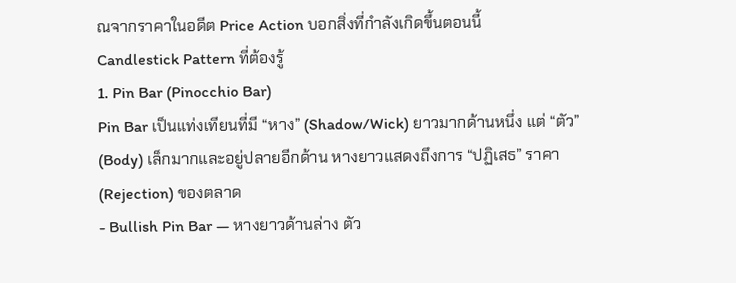ณจากราคาในอดีต Price Action บอกสิ่งที่กำลังเกิดขึ้นตอนนี้
Candlestick Pattern ที่ต้องรู้
1. Pin Bar (Pinocchio Bar)
Pin Bar เป็นแท่งเทียนที่มี “หาง” (Shadow/Wick) ยาวมากด้านหนึ่ง แต่ “ตัว” (Body) เล็กมากและอยู่ปลายอีกด้าน หางยาวแสดงถึงการ “ปฏิเสธ” ราคา (Rejection) ของตลาด
- Bullish Pin Bar — หางยาวด้านล่าง ตัว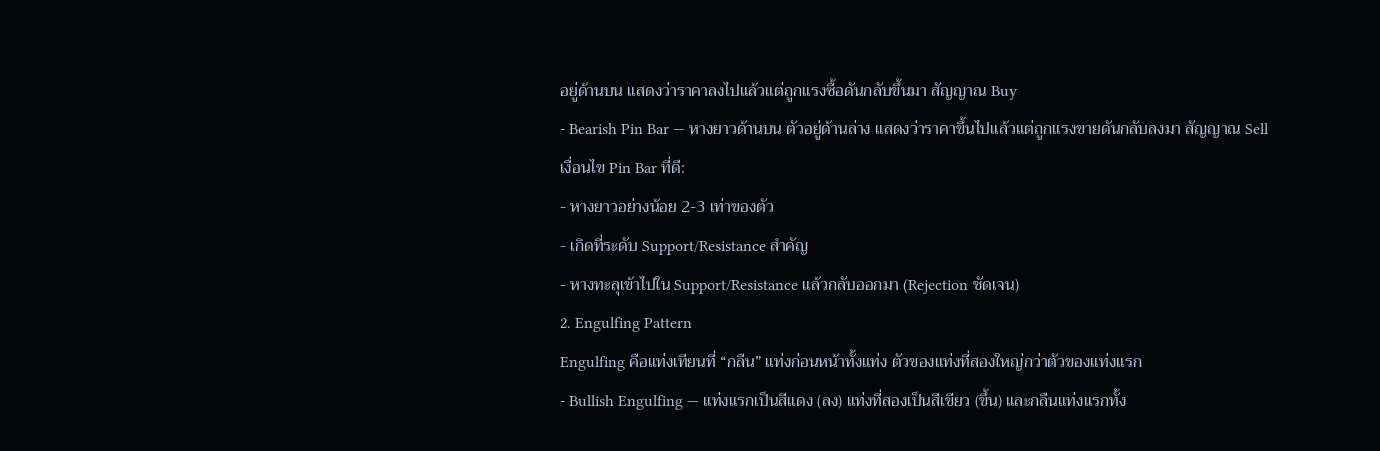อยู่ด้านบน แสดงว่าราคาลงไปแล้วแต่ถูกแรงซื้อดันกลับขึ้นมา สัญญาณ Buy
- Bearish Pin Bar — หางยาวด้านบน ตัวอยู่ด้านล่าง แสดงว่าราคาขึ้นไปแล้วแต่ถูกแรงขายดันกลับลงมา สัญญาณ Sell
เงื่อนไข Pin Bar ที่ดี:
- หางยาวอย่างน้อย 2-3 เท่าของตัว
- เกิดที่ระดับ Support/Resistance สำคัญ
- หางทะลุเข้าไปใน Support/Resistance แล้วกลับออกมา (Rejection ชัดเจน)
2. Engulfing Pattern
Engulfing คือแท่งเทียนที่ “กลืน” แท่งก่อนหน้าทั้งแท่ง ตัวของแท่งที่สองใหญ่กว่าตัวของแท่งแรก
- Bullish Engulfing — แท่งแรกเป็นสีแดง (ลง) แท่งที่สองเป็นสีเขียว (ขึ้น) และกลืนแท่งแรกทั้ง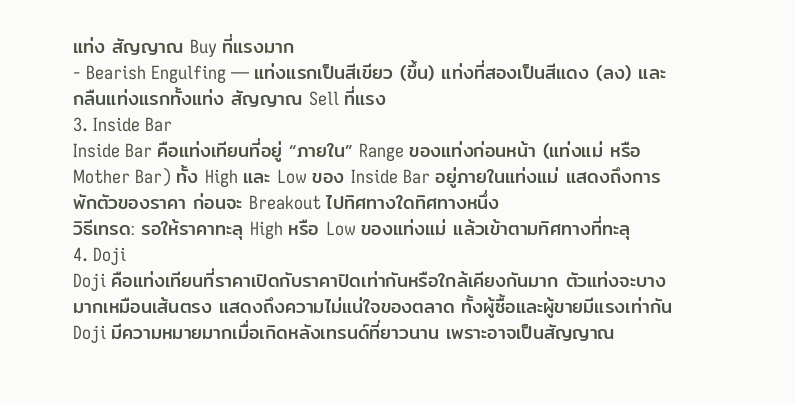แท่ง สัญญาณ Buy ที่แรงมาก
- Bearish Engulfing — แท่งแรกเป็นสีเขียว (ขึ้น) แท่งที่สองเป็นสีแดง (ลง) และกลืนแท่งแรกทั้งแท่ง สัญญาณ Sell ที่แรง
3. Inside Bar
Inside Bar คือแท่งเทียนที่อยู่ “ภายใน” Range ของแท่งก่อนหน้า (แท่งแม่ หรือ Mother Bar) ทั้ง High และ Low ของ Inside Bar อยู่ภายในแท่งแม่ แสดงถึงการพักตัวของราคา ก่อนจะ Breakout ไปทิศทางใดทิศทางหนึ่ง
วิธีเทรด: รอให้ราคาทะลุ High หรือ Low ของแท่งแม่ แล้วเข้าตามทิศทางที่ทะลุ
4. Doji
Doji คือแท่งเทียนที่ราคาเปิดกับราคาปิดเท่ากันหรือใกล้เคียงกันมาก ตัวแท่งจะบางมากเหมือนเส้นตรง แสดงถึงความไม่แน่ใจของตลาด ทั้งผู้ซื้อและผู้ขายมีแรงเท่ากัน
Doji มีความหมายมากเมื่อเกิดหลังเทรนด์ที่ยาวนาน เพราะอาจเป็นสัญญาณ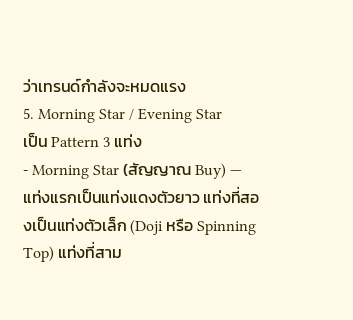ว่าเทรนด์กำลังจะหมดแรง
5. Morning Star / Evening Star
เป็น Pattern 3 แท่ง
- Morning Star (สัญญาณ Buy) — แท่งแรกเป็นแท่งแดงตัวยาว แท่งที่สองเป็นแท่งตัวเล็ก (Doji หรือ Spinning Top) แท่งที่สาม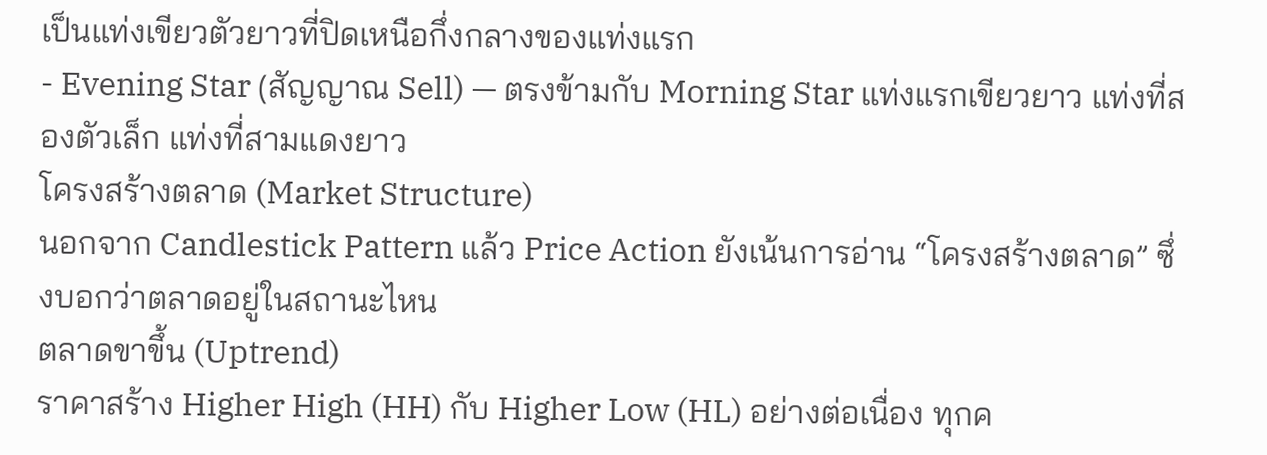เป็นแท่งเขียวตัวยาวที่ปิดเหนือกึ่งกลางของแท่งแรก
- Evening Star (สัญญาณ Sell) — ตรงข้ามกับ Morning Star แท่งแรกเขียวยาว แท่งที่สองตัวเล็ก แท่งที่สามแดงยาว
โครงสร้างตลาด (Market Structure)
นอกจาก Candlestick Pattern แล้ว Price Action ยังเน้นการอ่าน “โครงสร้างตลาด” ซึ่งบอกว่าตลาดอยู่ในสถานะไหน
ตลาดขาขึ้น (Uptrend)
ราคาสร้าง Higher High (HH) กับ Higher Low (HL) อย่างต่อเนื่อง ทุกค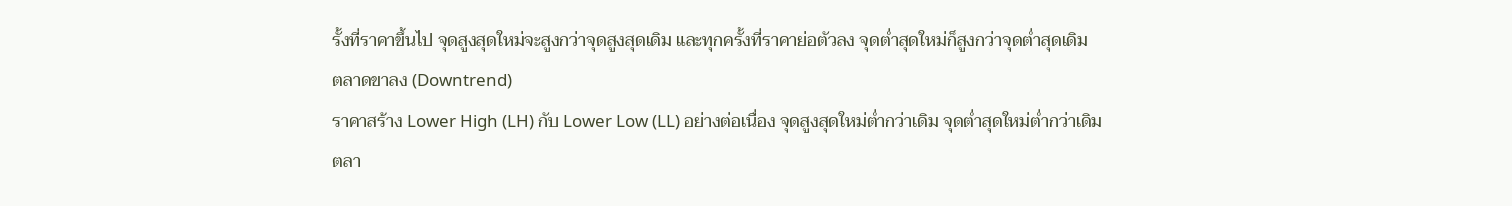รั้งที่ราคาขึ้นไป จุดสูงสุดใหม่จะสูงกว่าจุดสูงสุดเดิม และทุกครั้งที่ราคาย่อตัวลง จุดต่ำสุดใหม่ก็สูงกว่าจุดต่ำสุดเดิม
ตลาดขาลง (Downtrend)
ราคาสร้าง Lower High (LH) กับ Lower Low (LL) อย่างต่อเนื่อง จุดสูงสุดใหม่ต่ำกว่าเดิม จุดต่ำสุดใหม่ต่ำกว่าเดิม
ตลา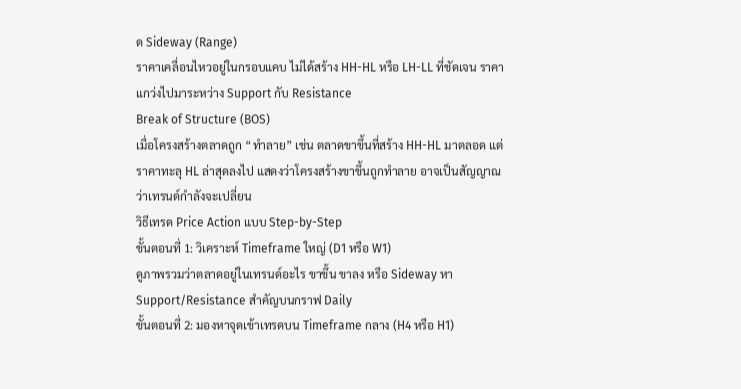ด Sideway (Range)
ราคาเคลื่อนไหวอยู่ในกรอบแคบ ไม่ได้สร้าง HH-HL หรือ LH-LL ที่ชัดเจน ราคาแกว่งไปมาระหว่าง Support กับ Resistance
Break of Structure (BOS)
เมื่อโครงสร้างตลาดถูก “ทำลาย” เช่น ตลาดขาขึ้นที่สร้าง HH-HL มาตลอด แต่ราคาทะลุ HL ล่าสุดลงไป แสดงว่าโครงสร้างขาขึ้นถูกทำลาย อาจเป็นสัญญาณว่าเทรนด์กำลังจะเปลี่ยน
วิธีเทรด Price Action แบบ Step-by-Step
ขั้นตอนที่ 1: วิเคราะห์ Timeframe ใหญ่ (D1 หรือ W1)
ดูภาพรวมว่าตลาดอยู่ในเทรนด์อะไร ขาขึ้น ขาลง หรือ Sideway หา Support/Resistance สำคัญบนกราฟ Daily
ขั้นตอนที่ 2: มองหาจุดเข้าเทรดบน Timeframe กลาง (H4 หรือ H1)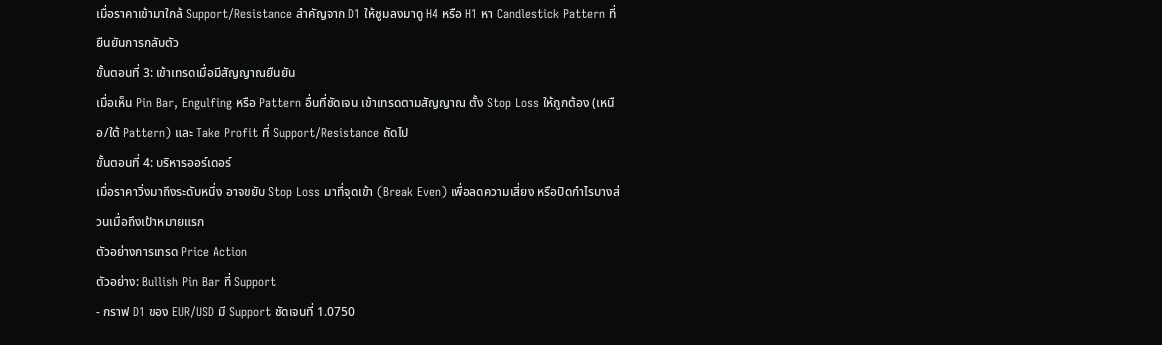เมื่อราคาเข้ามาใกล้ Support/Resistance สำคัญจาก D1 ให้ซูมลงมาดู H4 หรือ H1 หา Candlestick Pattern ที่ยืนยันการกลับตัว
ขั้นตอนที่ 3: เข้าเทรดเมื่อมีสัญญาณยืนยัน
เมื่อเห็น Pin Bar, Engulfing หรือ Pattern อื่นที่ชัดเจน เข้าเทรดตามสัญญาณ ตั้ง Stop Loss ให้ถูกต้อง (เหนือ/ใต้ Pattern) และ Take Profit ที่ Support/Resistance ถัดไป
ขั้นตอนที่ 4: บริหารออร์เดอร์
เมื่อราคาวิ่งมาถึงระดับหนึ่ง อาจขยับ Stop Loss มาที่จุดเข้า (Break Even) เพื่อลดความเสี่ยง หรือปิดกำไรบางส่วนเมื่อถึงเป้าหมายแรก
ตัวอย่างการเทรด Price Action
ตัวอย่าง: Bullish Pin Bar ที่ Support
- กราฟ D1 ของ EUR/USD มี Support ชัดเจนที่ 1.0750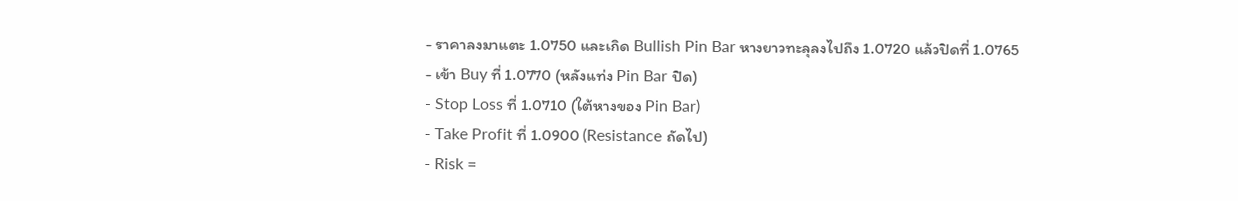- ราคาลงมาแตะ 1.0750 และเกิด Bullish Pin Bar หางยาวทะลุลงไปถึง 1.0720 แล้วปิดที่ 1.0765
- เข้า Buy ที่ 1.0770 (หลังแท่ง Pin Bar ปิด)
- Stop Loss ที่ 1.0710 (ใต้หางของ Pin Bar)
- Take Profit ที่ 1.0900 (Resistance ถัดไป)
- Risk =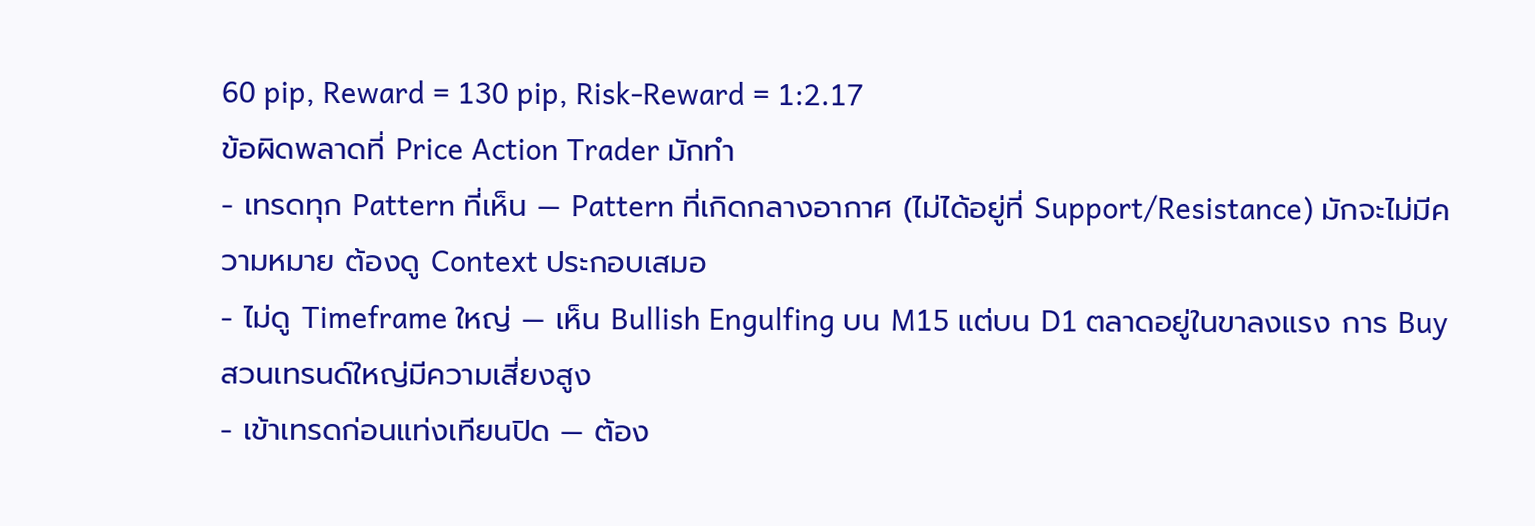60 pip, Reward = 130 pip, Risk-Reward = 1:2.17
ข้อผิดพลาดที่ Price Action Trader มักทำ
- เทรดทุก Pattern ที่เห็น — Pattern ที่เกิดกลางอากาศ (ไม่ได้อยู่ที่ Support/Resistance) มักจะไม่มีความหมาย ต้องดู Context ประกอบเสมอ
- ไม่ดู Timeframe ใหญ่ — เห็น Bullish Engulfing บน M15 แต่บน D1 ตลาดอยู่ในขาลงแรง การ Buy สวนเทรนด์ใหญ่มีความเสี่ยงสูง
- เข้าเทรดก่อนแท่งเทียนปิด — ต้อง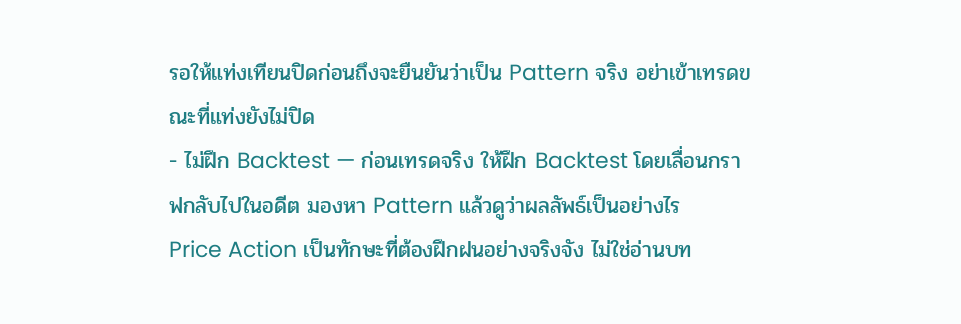รอให้แท่งเทียนปิดก่อนถึงจะยืนยันว่าเป็น Pattern จริง อย่าเข้าเทรดขณะที่แท่งยังไม่ปิด
- ไม่ฝึก Backtest — ก่อนเทรดจริง ให้ฝึก Backtest โดยเลื่อนกราฟกลับไปในอดีต มองหา Pattern แล้วดูว่าผลลัพธ์เป็นอย่างไร
Price Action เป็นทักษะที่ต้องฝึกฝนอย่างจริงจัง ไม่ใช่อ่านบท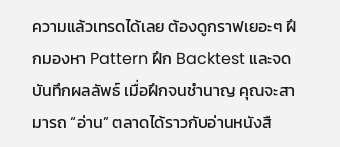ความแล้วเทรดได้เลย ต้องดูกราฟเยอะๆ ฝึกมองหา Pattern ฝึก Backtest และจดบันทึกผลลัพธ์ เมื่อฝึกจนชำนาญ คุณจะสามารถ “อ่าน” ตลาดได้ราวกับอ่านหนังสื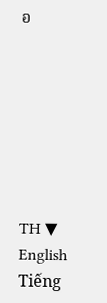อ







TH ▼
English
Tiếng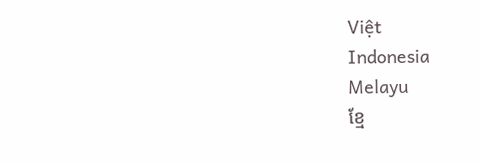Việt
Indonesia
Melayu
ខ្មែ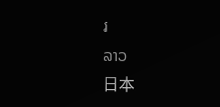រ
ລາວ
日本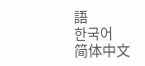語
한국어
简体中文